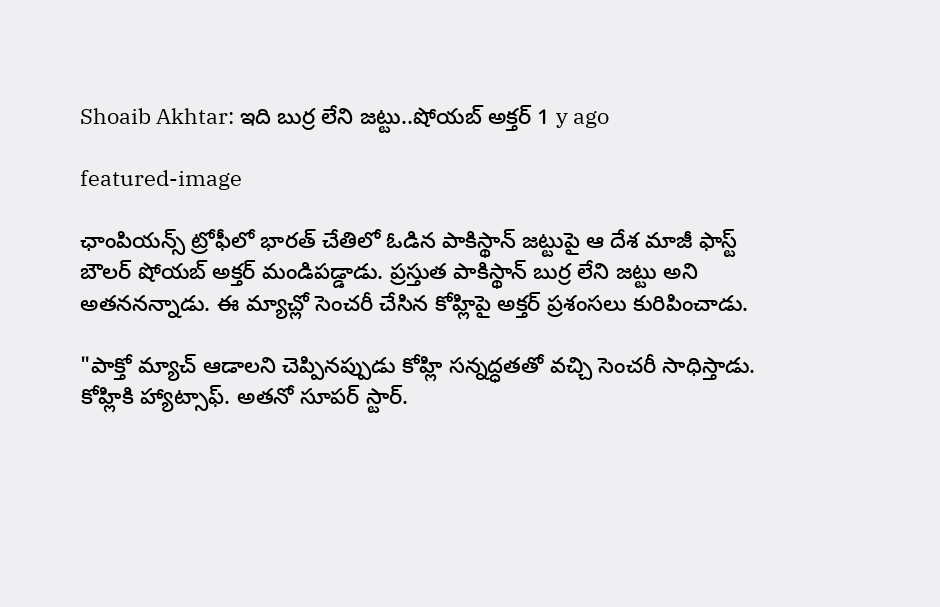Shoaib Akhtar: ఇది బుర్ర లేని జట్టు..షోయబ్ అక్తర్ 1 y ago

featured-image

ఛాంపియన్స్ ట్రోఫీలో భారత్ చేతిలో ఓడిన పాకిస్థాన్ జట్టుపై ఆ దేశ మాజీ ఫాస్ట్ బౌలర్ షోయబ్ అక్తర్ మండిపడ్డాడు. ప్రస్తుత పాకిస్థాన్ బుర్ర లేని జట్టు అని అతననన్నాడు. ఈ మ్యాచ్లో సెంచరీ చేసిన కోహ్లిపై అక్తర్ ప్రశంసలు కురిపించాడు.

"పాక్తో మ్యాచ్ ఆడాలని చెప్పినప్పుడు కోహ్లి సన్నద్ధతతో వచ్చి సెంచరీ సాధిస్తాడు. కోహ్లికి హ్యాట్సాఫ్. అతనో సూపర్ స్టార్.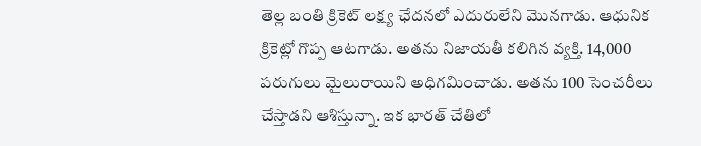తెల్ల బంతి క్రికెట్ లక్ష్య ఛేదనలో ఎదురులేని మొనగాడు. ఆధునిక క్రికెట్లో గొప్ప ఆటగాడు. అతను నిజాయతీ కలిగిన వ్యక్తి. 14,000 పరుగులు మైలురాయిని అధిగమించాడు. అతను 100 సెంచరీలు చేస్తాడని ఆశిస్తున్నా. ఇక భారత్ చేతిలో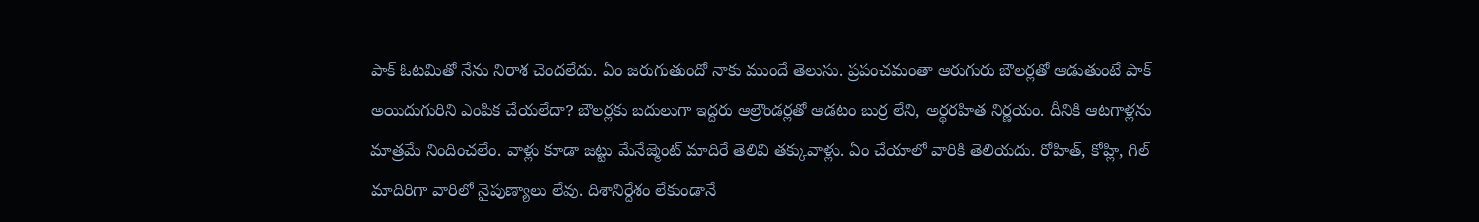పాక్ ఓటమితో నేను నిరాశ చెందలేదు. ఏం జరుగుతుందో నాకు ముందే తెలుసు. ప్రపంచమంతా ఆరుగురు బౌలర్లతో ఆడుతుంటే పాక్ అయిదుగురిని ఎంపిక చేయలేదా? బౌలర్లకు బదులుగా ఇద్దరు ఆల్రౌండర్లతో ఆడటం బుర్ర లేని, అర్థరహిత నిర్ణయం. దీనికి ఆటగాళ్లను మాత్రమే నిందించలేం. వాళ్లు కూడా జట్టు మేనేజ్మెంట్ మాదిరే తెలివి తక్కువాళ్లు. ఏం చేయాలో వారికి తెలియదు. రోహిత్, కోహ్లి, గిల్ మాదిరిగా వారిలో నైపుణ్యాలు లేవు. దిశానిర్దేశం లేకుండానే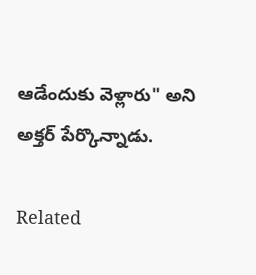ఆడేందుకు వెళ్లారు" అని అక్తర్ పేర్కొన్నాడు.

Related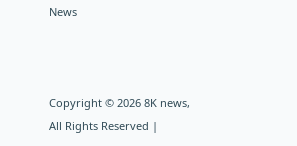News



Copyright © 2026 8K news, All Rights Reserved |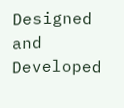Designed and Developed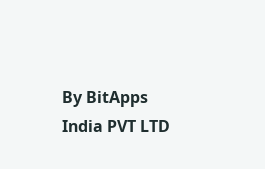By BitApps India PVT LTD